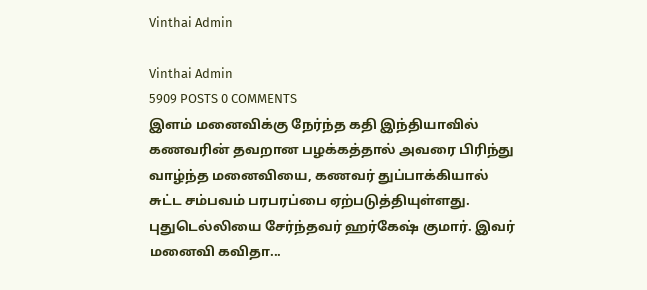Vinthai Admin

Vinthai Admin
5909 POSTS 0 COMMENTS
இளம் மனைவிக்கு நேர்ந்த கதி இந்தியாவில் கணவரின் தவறான பழக்கத்தால் அவரை பிரிந்து வாழ்ந்த மனைவியை, கணவர் துப்பாக்கியால் சுட்ட சம்பவம் பரபரப்பை ஏற்படுத்தியுள்ளது. புதுடெல்லியை சேர்ந்தவர் ஹர்கேஷ் குமார். இவர் மனைவி கவிதா...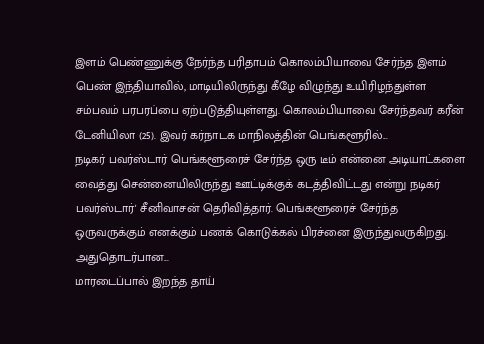இளம் பெண்ணுக்கு நேர்ந்த பரிதாபம் கொலம்பியாவை சேர்ந்த இளம் பெண் இந்தியாவில், மாடியிலிருந்து கீழே விழுந்து உயிரிழந்துள்ள சம்பவம் பரபரப்பை ஏற்படுத்தியுள்ளது. கொலம்பியாவை சேர்ந்தவர் கரீன் டேனியிலா (25). இவர் கர்நாடக மாநிலத்தின் பெங்களூரில்...
நடிகர் பவர்ஸ்டார் பெங்களூரைச் சேர்ந்த ஒரு டீம் என்னை அடியாட்களை வைத்து சென்னையிலிருந்து ஊட்டிக்குக் கடத்திவிட்டது என்று நடிகர் பவர்ஸ்டார்' சீனிவாசன் தெரிவித்தார். பெங்களூரைச் சேர்ந்த ஒருவருக்கும் எனக்கும் பணக் கொடுக்கல் பிரச்னை இருந்துவருகிறது. அதுதொடர்பான...
மாரடைப்பால் இறந்த தாய்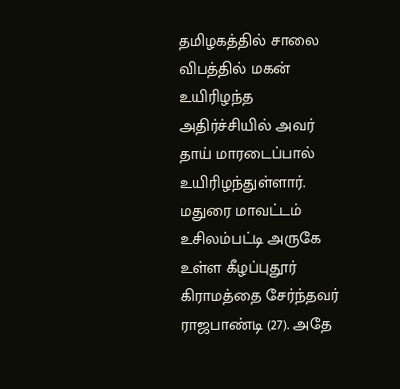தமிழகத்தில் சாலை விபத்தில் மகன் உயிரிழந்த அதிர்ச்சியில் அவர் தாய் மாரடைப்பால் உயிரிழந்துள்ளார். மதுரை மாவட்டம் உசிலம்பட்டி அருகே உள்ள கீழப்புதூர் கிராமத்தை சேர்ந்தவர் ராஜபாண்டி (27). அதே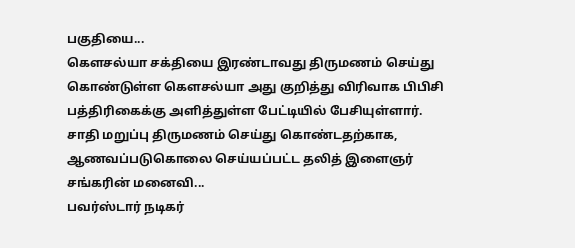பகுதியை...
கெளசல்யா சக்தியை இரண்டாவது திருமணம் செய்து கொண்டுள்ள கெளசல்யா அது குறித்து விரிவாக பிபிசி பத்திரிகைக்கு அளித்துள்ள பேட்டியில் பேசியுள்ளார். சாதி மறுப்பு திருமணம் செய்து கொண்டதற்காக, ஆணவப்படுகொலை செய்யப்பட்ட தலித் இளைஞர் சங்கரின் மனைவி...
பவர்ஸ்டார் நடிகர்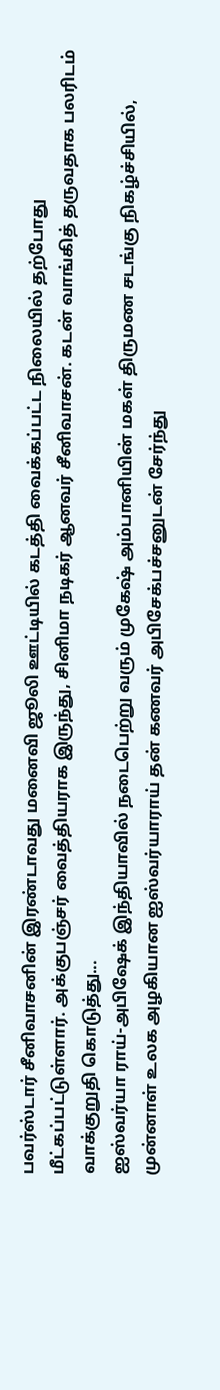பவர்ஸ்டார் சீனிவாசனின் இரண்டாவது மனைவி ஜூலி ஊட்டியில் கடத்தி வைக்கப்பட்ட நிலையில் தற்போது மீட்கப்பட்டுள்ளார். அக்குபஞ்சர் வைத்தியராக இருந்து, சினிமா நடிகர் ஆனவர் சீனிவாசன். கடன் வாங்கித் தருவதாக பலரிடம் வாக்குறுதி கொடுத்து...
ஐஸ்வர்யா ராய்-அபிஷேக் இந்தியாவில் நடைபெற்று வரும் முகேஷ் அம்பானியின் மகள் திருமண சடங்கு நிகழ்ச்சியில், முன்னாள் உலக அழகியான ஐஸ்வர்யாராய் தன் கணவர் அபிசேக்பச்சனுடன் சேர்ந்து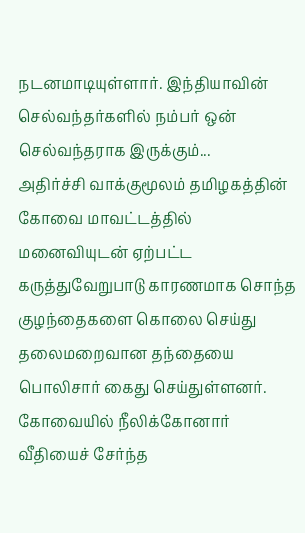நடனமாடியுள்ளார். இந்தியாவின் செல்வந்தர்களில் நம்பர் ஒன் செல்வந்தராக இருக்கும்...
அதிர்ச்சி வாக்குமூலம் தமிழகத்தின் கோவை மாவட்டத்தில் மனைவியுடன் ஏற்பட்ட கருத்துவேறுபாடு காரணமாக சொந்த குழந்தைகளை கொலை செய்து தலைமறைவான தந்தையை பொலிசார் கைது செய்துள்ளனர். கோவையில் நீலிக்கோனார் வீதியைச் சேர்ந்த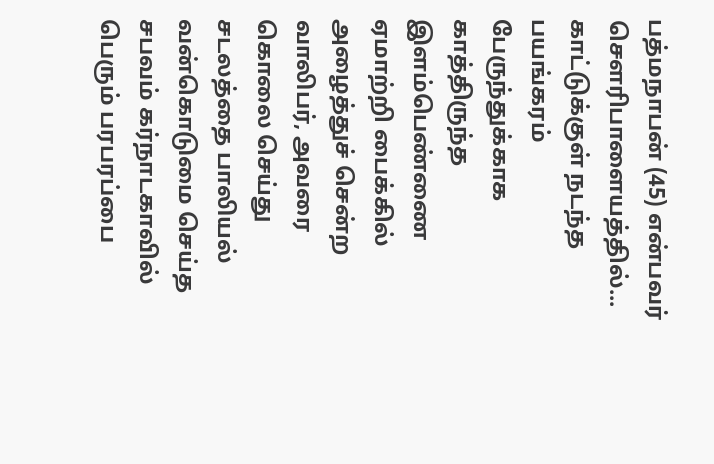பத்மநாபன் (45) என்பவர் சௌரிபாளையத்தில்...
காட்டுக்குள் நடந்த பயங்கரம் பேருந்துக்காக காத்திருந்த இளம்பெண்ணை ஏமாற்றி பைக்கில் அழைத்துச் சென்ற வாலிபர், அவரை கொலை செய்து சடலத்தை பாலியல் வன்கொடுமை செய்த சபவம் கர்நாடகாவில் பெரும் பரபரப்பை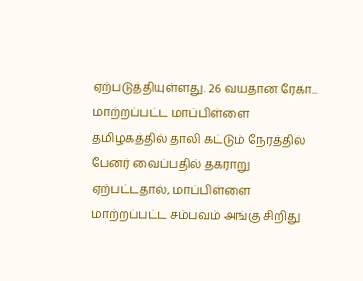ஏற்படுத்தியுள்ளது. 26 வயதான ரேகா...
மாற்றப்பட்ட மாப்பிள்ளை தமிழகத்தில் தாலி கட்டும் நேரத்தில் பேனர் வைப்பதில் தகராறு ஏற்பட்டதால், மாப்பிள்ளை மாற்றப்பட்ட சம்பவம் அங்கு சிறிது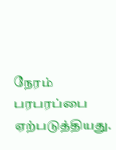நேரம் பரபரப்பை ஏற்படுத்தியது.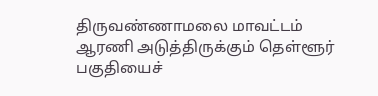திருவண்ணாமலை மாவட்டம் ஆரணி அடுத்திருக்கும் தெள்ளூர் பகுதியைச்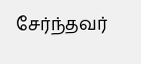சேர்ந்தவர்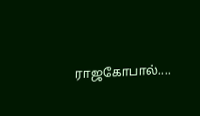ராஜகோபால்....